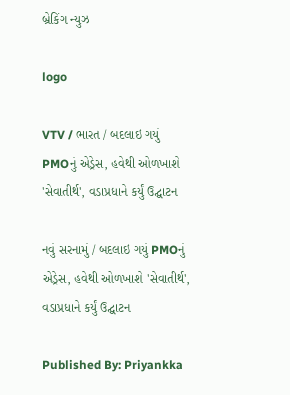બ્રેકિંગ ન્યુઝ

logo

VTV / ભારત / બદલાઇ ગયું PMOનું એડ્રેસ, હવેથી ઓળખાશે 'સેવાતીર્થ', વડાપ્રધાને કર્યું ઉદ્ઘાટન

નવું સરનામું / બદલાઇ ગયું PMOનું એડ્રેસ, હવેથી ઓળખાશે 'સેવાતીર્થ', વડાપ્રધાને કર્યું ઉદ્ઘાટન

Published By: Priyankka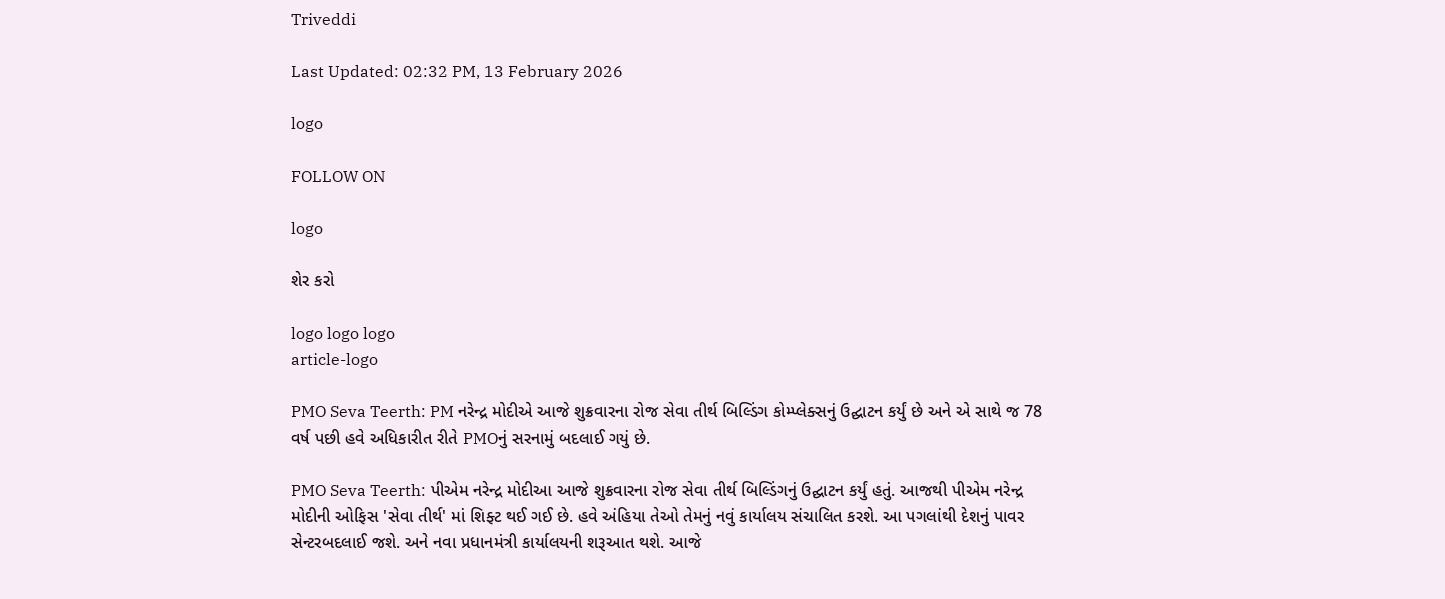Triveddi

Last Updated: 02:32 PM, 13 February 2026

logo

FOLLOW ON

logo

શેર કરો

logo logo logo
article-logo

PMO Seva Teerth: PM નરેન્દ્ર મોદીએ આજે શુક્રવારના રોજ સેવા તીર્થ બિલ્ડિંગ કોમ્પ્લેક્સનું ઉદ્ઘાટન કર્યું છે અને એ સાથે જ 78 વર્ષ પછી હવે અધિકારીત રીતે PMOનું સરનામું બદલાઈ ગયું છે.

PMO Seva Teerth: પીએમ નરેન્દ્ર મોદીઆ આજે શુક્રવારના રોજ સેવા તીર્થ બિલ્ડિંગનું ઉદ્ઘાટન કર્યું હતું. આજથી પીએમ નરેન્દ્ર મોદીની ઓફિસ 'સેવા તીર્થ' માં શિફ્ટ થઈ ગઈ છે. હવે અંહિયા તેઓ તેમનું નવું કાર્યાલય સંચાલિત કરશે. આ પગલાંથી દેશનું પાવર સેન્ટરબદલાઈ જશે. અને નવા પ્રધાનમંત્રી કાર્યાલયની શરૂઆત થશે. આજે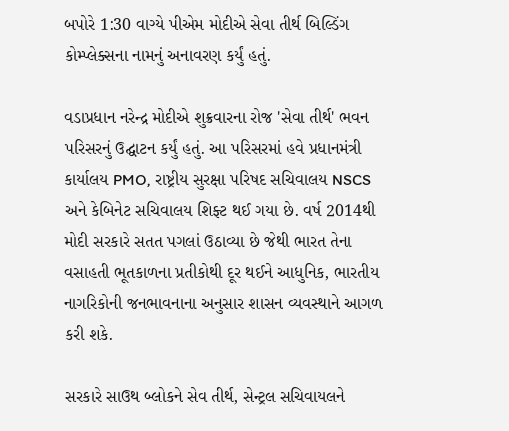બપોરે 1:30 વાગ્યે પીએમ મોદીએ સેવા તીર્થ બિલ્ડિંગ કોમ્પ્લેક્સના નામનું અનાવરણ કર્યું હતું.

વડાપ્રધાન નરેન્દ્ર મોદીએ શુક્રવારના રોજ 'સેવા તીર્થ' ભવન પરિસરનું ઉદ્ઘાટન કર્યું હતું. આ પરિસરમાં હવે પ્રધાનમંત્રી કાર્યાલય PMO, રાષ્ટ્રીય સુરક્ષા પરિષદ સચિવાલય NSCS અને કેબિનેટ સચિવાલય શિફ્ટ થઈ ગયા છે. વર્ષ 2014થી મોદી સરકારે સતત પગલાં ઉઠાવ્યા છે જેથી ભારત તેના વસાહતી ભૂતકાળના પ્રતીકોથી દૂર થઈને આધુનિક, ભારતીય નાગરિકોની જનભાવનાના અનુસાર શાસન વ્યવસ્થાને આગળ કરી શકે.

સરકારે સાઉથ બ્લોકને સેવ તીર્થ, સેન્ટ્રલ સચિવાયલને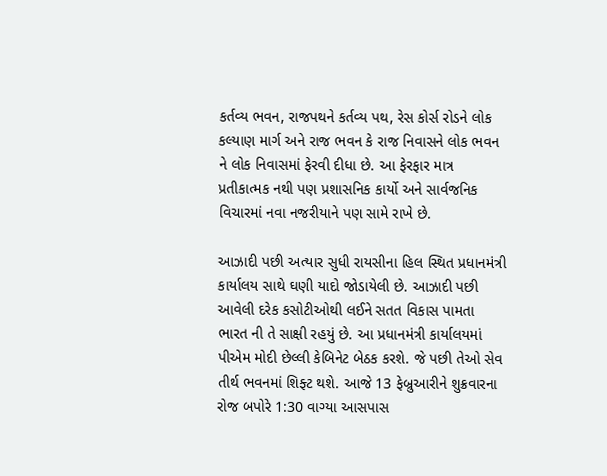કર્તવ્ય ભવન, રાજપથને કર્તવ્ય પથ, રેસ કોર્સ રોડને લોક કલ્યાણ માર્ગ અને રાજ ભવન કે રાજ નિવાસને લોક ભવન ને લોક નિવાસમાં ફેરવી દીધા છે. આ ફેરફાર માત્ર પ્રતીકાત્મક નથી પણ પ્રશાસનિક કાર્યો અને સાર્વજનિક વિચારમાં નવા નજરીયાને પણ સામે રાખે છે.

આઝાદી પછી અત્યાર સુધી રાયસીના હિલ સ્થિત પ્રધાનમંત્રી કાર્યાલય સાથે ઘણી યાદો જોડાયેલી છે. આઝાદી પછી આવેલી દરેક કસોટીઓથી લઈને સતત વિકાસ પામતા ભારત ની તે સાક્ષી રહયું છે. આ પ્રધાનમંત્રી કાર્યાલયમાં પીએમ મોદી છેલ્લી કેબિનેટ બેઠક કરશે. જે પછી તેઓ સેવ તીર્થ ભવનમાં શિફ્ટ થશે. આજે 13 ફેબ્રુઆરીને શુક્રવારના રોજ બપોરે 1:30 વાગ્યા આસપાસ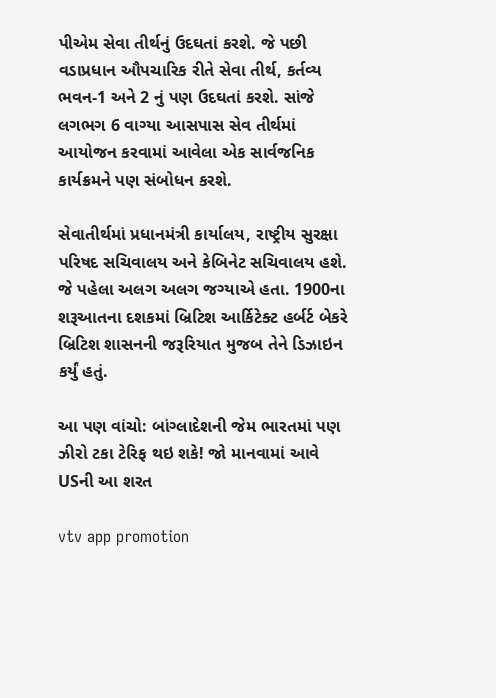પીએમ સેવા તીર્થનું ઉદઘતાં કરશે. જે પછી વડાપ્રધાન ઔપચારિક રીતે સેવા તીર્થ, કર્તવ્ય ભવન-1 અને 2 નું પણ ઉદઘતાં કરશે. સાંજે લગભગ 6 વાગ્યા આસપાસ સેવ તીર્થમાં આયોજન કરવામાં આવેલા એક સાર્વજનિક કાર્યક્રમને પણ સંબોધન કરશે.

સેવાતીર્થમાં પ્રધાનમંત્રી કાર્યાલય, રાષ્ટ્રીય સુરક્ષા પરિષદ સચિવાલય અને કેબિનેટ સચિવાલય હશે. જે પહેલા અલગ અલગ જગ્યાએ હતા. 1900ના શરૂઆતના દશકમાં બ્રિટિશ આર્કિટેક્ટ હર્બર્ટ બેકરે બ્રિટિશ શાસનની જરૂરિયાત મુજબ તેને ડિઝાઇન કર્યું હતું.

આ પણ વાંચો: બાંગ્લાદેશની જેમ ભારતમાં પણ ઝીરો ટકા ટેરિફ થઇ શકે! જો માનવામાં આવે USની આ શરત

vtv app promotion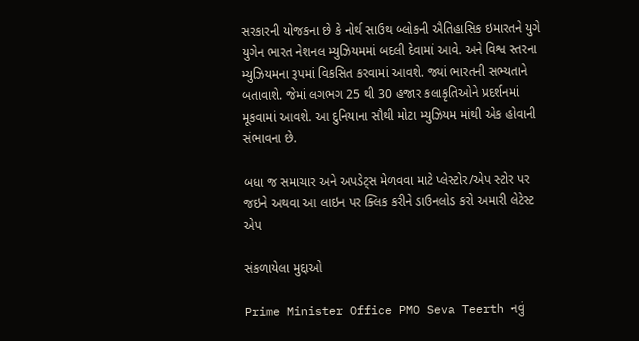સરકારની યોજકના છે કે નોર્થ સાઉથ બ્લોકની ઐતિહાસિક ઇમારતને યુગે યુગેન ભારત નેશનલ મ્યુઝિયમમાં બદલી દેવામાં આવે. અને વિશ્વ સ્તરના મ્યુઝિયમના રૂપમાં વિકસિત કરવામાં આવશે. જ્યાં ભારતની સભ્યતાને બતાવાશે. જેમાં લગભગ 25 થી 30 હજાર કલાકૃતિઓને પ્રદર્શનમાં મૂકવામાં આવશે. આ દુનિયાના સૌથી મોટા મ્યુઝિયમ માંથી એક હોવાની સંભાવના છે.

બધા જ સમાચાર અને અપડેટ્સ મેળવવા માટે પ્લેસ્ટોર/એપ સ્ટોર પર જઇને અથવા આ લાઇન પર ક્લિક કરીને ડાઉનલોડ કરો અમારી લેટેસ્ટ એપ

સંકળાયેલા મુદ્દાઓ

Prime Minister Office PMO Seva Teerth નવું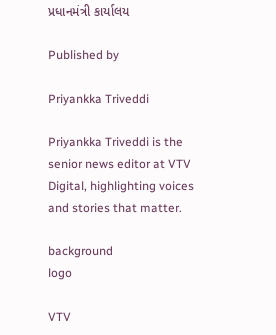પ્રધાનમંત્રી કાર્યાલય

Published by

Priyankka Triveddi

Priyankka Triveddi is the senior news editor at VTV Digital, highlighting voices and stories that matter.

background
logo

VTV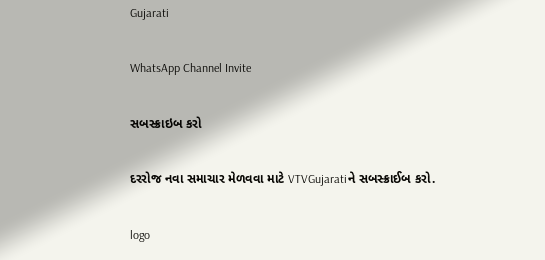Gujarati

WhatsApp Channel Invite

સબસ્ક્રાઇબ કરો

દરરોજ નવા સમાચાર મેળવવા માટે VTVGujaratiને સબસ્ક્રાઈબ કરો.

logo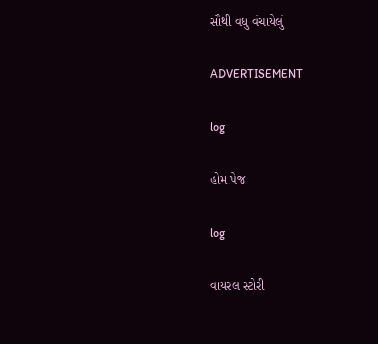સૌથી વધુ વંચાયેલું

ADVERTISEMENT

log

હોમ પેજ

log

વાયરલ સ્ટોરી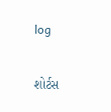log

શોર્ટસ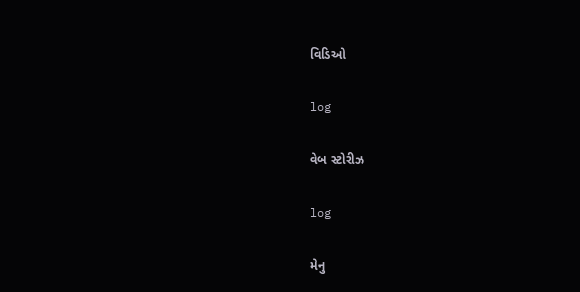વિડિઓ

log

વેબ સ્ટોરીઝ

log

મેનુ